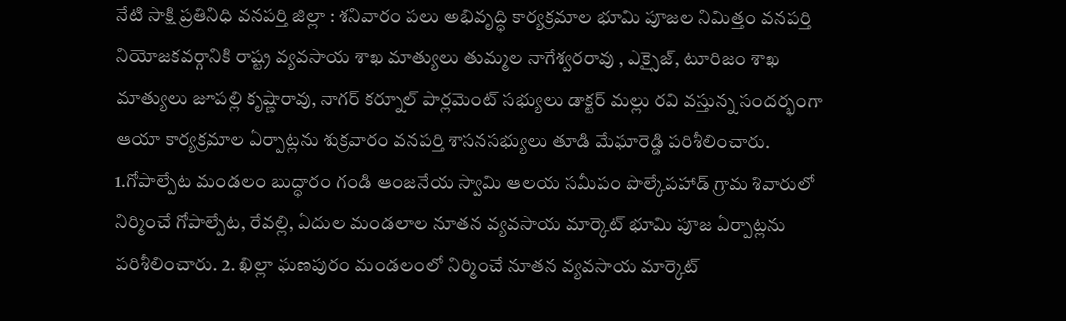నేటి సాక్షి ప్రతినిధి వనపర్తి జిల్లా : శనివారం పలు అభివృద్ధి కార్యక్రమాల భూమి పూజల నిమిత్తం వనపర్తి నియోజకవర్గానికి రాష్ట్ర వ్యవసాయ శాఖ మాత్యులు తుమ్మల నాగేశ్వరరావు , ఎక్సైజ్, టూరిజం శాఖ మాత్యులు జూపల్లి కృష్ణారావు, నాగర్ కర్నూల్ పార్లమెంట్ సభ్యులు డాక్టర్ మల్లు రవి వస్తున్న సందర్భంగా ఆయా కార్యక్రమాల ఏర్పాట్లను శుక్రవారం వనపర్తి శాసనసభ్యులు తూడి మేఘారెడ్డి పరిశీలించారు. 1.గోపాల్పేట మండలం బుద్ధారం గండి ఆంజనేయ స్వామి ఆలయ సమీపం పొల్కేపహాడ్ గ్రామ శివారులో నిర్మించే గోపాల్పేట, రేవల్లి, ఏదుల మండలాల నూతన వ్యవసాయ మార్కెట్ భూమి పూజ ఏర్పాట్లను పరిశీలించారు. 2. ఖిల్లా ఘణపురం మండలంలో నిర్మించే నూతన వ్యవసాయ మార్కెట్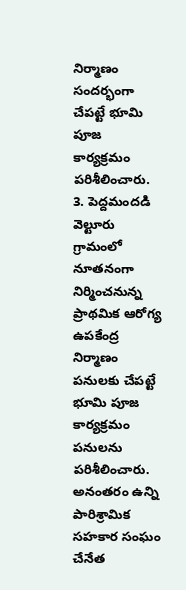నిర్మాణం సందర్భంగా చేపట్టే భూమి పూజ కార్యక్రమం పరిశీలించారు. 3. పెద్దమందడి వెల్టూరు గ్రామంలో నూతనంగా నిర్మించనున్న ప్రాథమిక ఆరోగ్య ఉపకేంద్ర నిర్మాణం పనులకు చేపట్టే భూమి పూజ కార్యక్రమం పనులను పరిశీలించారు. అనంతరం ఉన్ని పారిశ్రామిక సహకార సంఘం చేనేత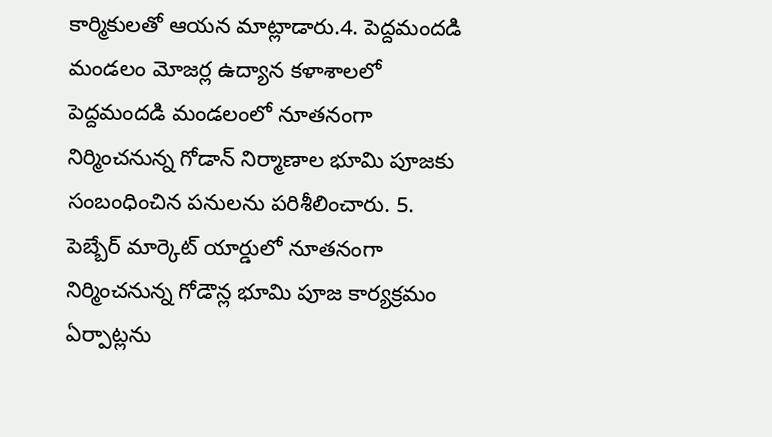కార్మికులతో ఆయన మాట్లాడారు.4. పెద్దమందడి మండలం మోజర్ల ఉద్యాన కళాశాలలో పెద్దమందడి మండలంలో నూతనంగా నిర్మించనున్న గోడాన్ నిర్మాణాల భూమి పూజకు సంబంధించిన పనులను పరిశీలించారు. 5. పెబ్బేర్ మార్కెట్ యార్డులో నూతనంగా నిర్మించనున్న గోడౌన్ల భూమి పూజ కార్యక్రమం ఏర్పాట్లను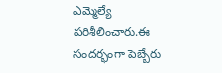ఎమ్మెల్యే పరిశీలించారు.ఈ సందర్భంగా పెబ్బేరు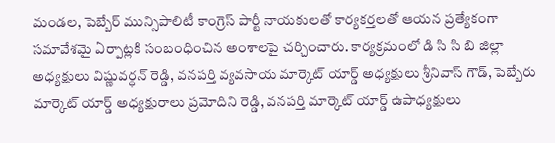మండల, పెబ్బేర్ మున్సిపాలిటీ కాంగ్రెస్ పార్టీ నాయకులతో కార్యకర్తలతో ఆయన ప్రత్యేకంగా సమావేశమై ఏర్పాట్లకి సంబంధించిన అంశాలపై చర్చించారు. కార్యక్రమంలో డి సి సి బి జిల్లా అధ్యక్షులు విష్ణువర్ధన్ రెడ్డి, వనపర్తి వ్యవసాయ మార్కెట్ యార్డ్ అధ్యక్షులు శ్రీనివాస్ గౌడ్, పెబ్బేరు మార్కెట్ యార్డ్ అధ్యక్షురాలు ప్రమోదిని రెడ్డి, వనపర్తి మార్కెట్ యార్డ్ ఉపాధ్యక్షులు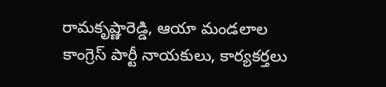రామకృష్ణారెడ్డి, ఆయా మండలాల కాంగ్రెస్ పార్టీ నాయకులు, కార్యకర్తలు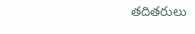తదితరులు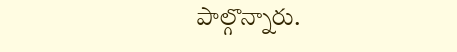పాల్గొన్నారు.